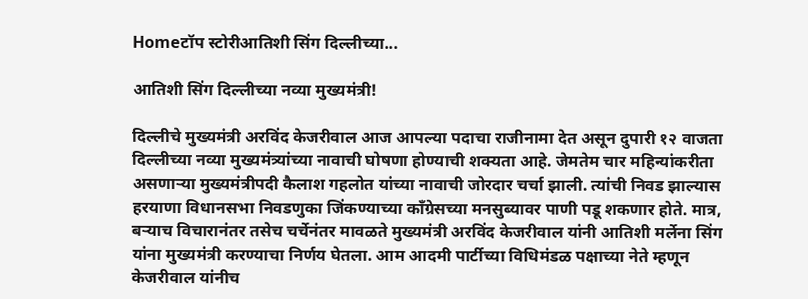Homeटॉप स्टोरीआतिशी सिंग दिल्लीच्या...

आतिशी सिंग दिल्लीच्या नव्या मुख्यमंत्री!

दिल्लीचे मुख्यमंत्री अरविंद केजरीवाल आज आपल्या पदाचा राजीनामा देत असून दुपारी १२ वाजता दिल्लीच्या नव्या मुख्यमंत्र्यांच्या नावाची घोषणा होण्याची शक्यता आहे. जेमतेम चार महिन्यांकरीता असणाऱ्या मुख्यमंत्रीपदी कैलाश गहलोत यांच्या नावाची जोरदार चर्चा झाली. त्यांची निवड झाल्यास हरयाणा विधानसभा निवडणुका जिंकण्याच्या काँग्रेसच्या मनसुब्यावर पाणी पडू शकणार होते. मात्र, बऱ्याच विचारानंतर तसेच चर्चेनंतर मावळते मुख्यमंत्री अरविंद केजरीवाल यांनी आतिशी मर्लेना सिंग यांना मुख्यमंत्री करण्याचा निर्णय घेतला. आम आदमी पार्टीच्या विधिमंडळ पक्षाच्या नेते म्हणून केजरीवाल यांनीच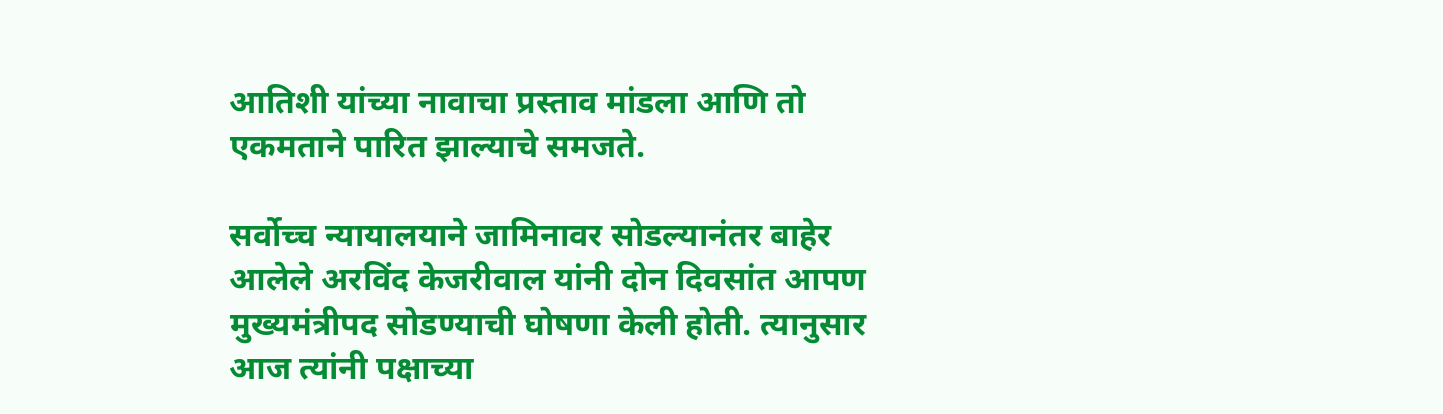आतिशी यांच्या नावाचा प्रस्ताव मांडला आणि तो एकमताने पारित झाल्याचे समजते.

सर्वोच्च न्यायालयाने जामिनावर सोडल्यानंतर बाहेर आलेले अरविंद केजरीवाल यांनी दोन दिवसांत आपण मुख्यमंत्रीपद सोडण्याची घोषणा केली होती. त्यानुसार आज त्यांनी पक्षाच्या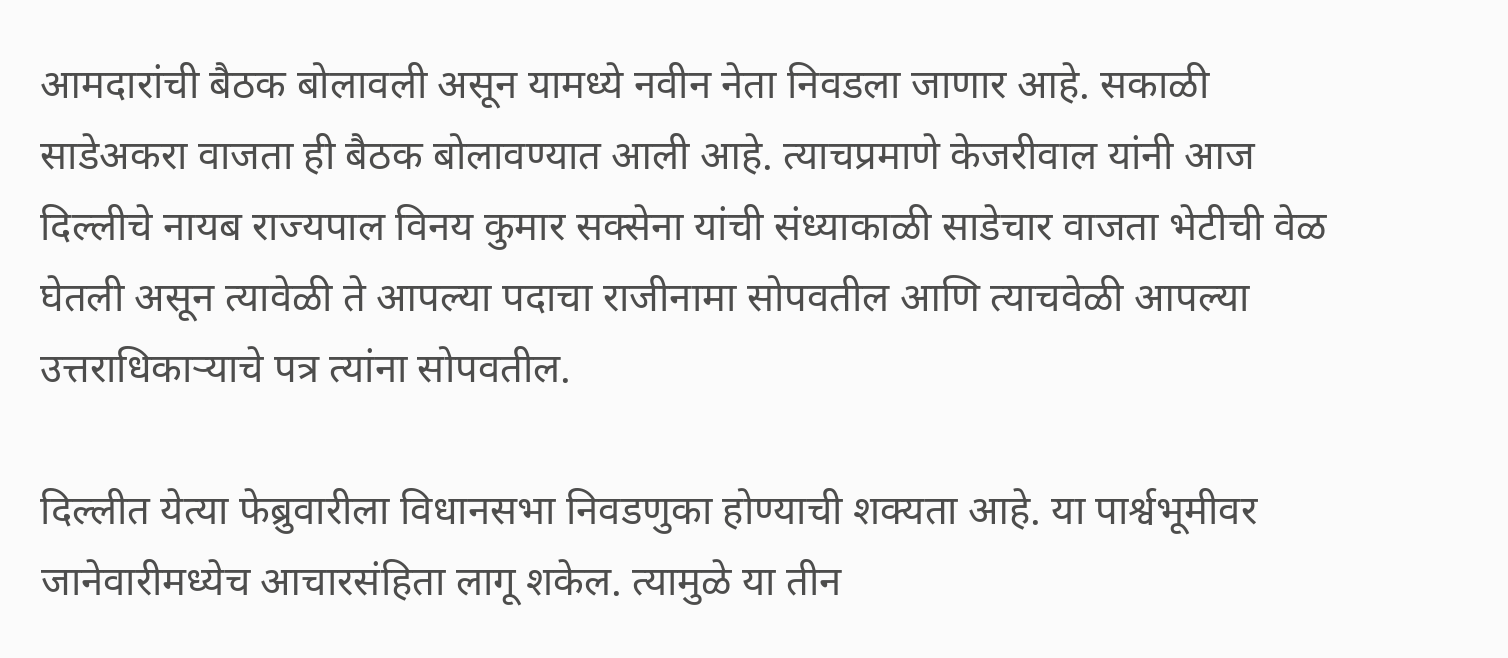आमदारांची बैठक बोलावली असून यामध्ये नवीन नेता निवडला जाणार आहे. सकाळी साडेअकरा वाजता ही बैठक बोलावण्यात आली आहे. त्याचप्रमाणे केजरीवाल यांनी आज दिल्लीचे नायब राज्यपाल विनय कुमार सक्सेना यांची संध्याकाळी साडेचार वाजता भेटीची वेळ घेतली असून त्यावेळी ते आपल्या पदाचा राजीनामा सोपवतील आणि त्याचवेळी आपल्या उत्तराधिकाऱ्याचे पत्र त्यांना सोपवतील.

दिल्लीत येत्या फेब्रुवारीला विधानसभा निवडणुका होण्याची शक्यता आहे. या पार्श्वभूमीवर जानेवारीमध्येच आचारसंहिता लागू शकेल. त्यामुळे या तीन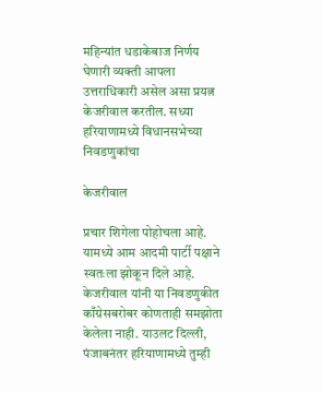महिन्यांत धडाकेबाज निर्णय घेणारी व्यक्ती आपला उत्तराधिकारी असेल असा प्रयत्न केजरीवाल करतील. सध्या हरियाणामध्ये विधानसभेच्या निवडणुकांचा

केजरीवाल

प्रचार शिगेला पोहोचला आहे. यामध्ये आम आदमी पार्टी पक्षाने स्वतःला झोकून दिले आहे. केजरीवाल यांनी या निवडणुकीत काँग्रेसबरोबर कोणताही समझोता केलेला नाही. याउलट दिल्ली, पंजाबनंतर हरियाणामध्ये तुम्ही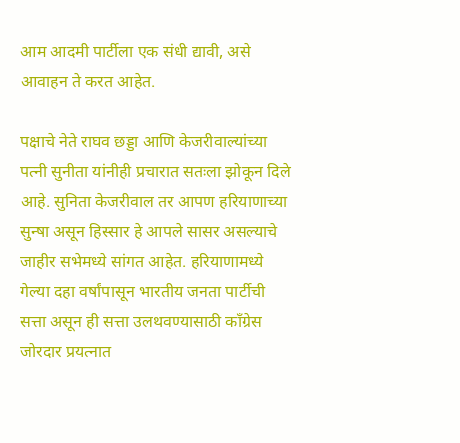आम आदमी पार्टीला एक संधी द्यावी, असे आवाहन ते करत आहेत.

पक्षाचे नेते राघव छड्डा आणि केजरीवाल्यांच्या पत्नी सुनीता यांनीही प्रचारात सतःला झोकून दिले आहे. सुनिता केजरीवाल तर आपण हरियाणाच्या सुन्षा असून हिस्सार हे आपले सासर असल्याचे जाहीर सभेमध्ये सांगत आहेत. हरियाणामध्ये गेल्या दहा वर्षांपासून भारतीय जनता पार्टीची सत्ता असून ही सत्ता उलथवण्यासाठी काँग्रेस जोरदार प्रयत्नात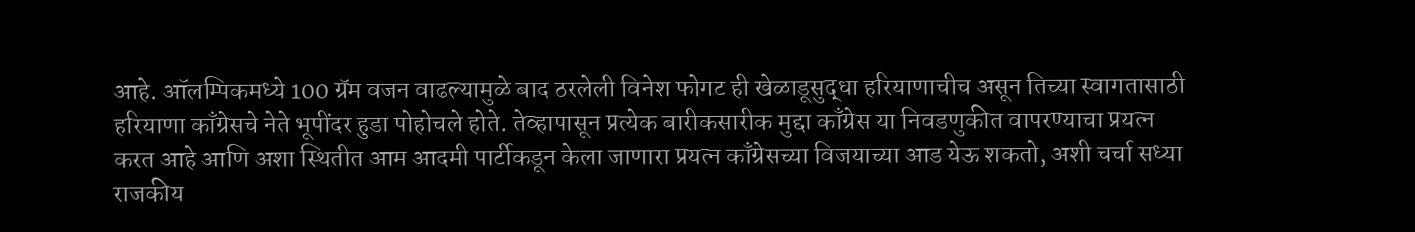आहे. ऑलम्पिकमध्ये 100 ग्रॅम वजन वाढल्यामुळे बाद ठरलेली विनेश फोगट ही खेळाडूसुद्धा हरियाणाचीच असून तिच्या स्वागतासाठी हरियाणा काँग्रेसचे नेते भूपींदर हुडा पोहोचले होते. तेव्हापासून प्रत्येक बारीकसारीक मुद्दा काँग्रेस या निवडणुकीत वापरण्याचा प्रयत्न करत आहे आणि अशा स्थितीत आम आदमी पार्टीकडून केला जाणारा प्रयत्न काँग्रेसच्या विजयाच्या आड येऊ शकतो, अशी चर्चा सध्या राजकीय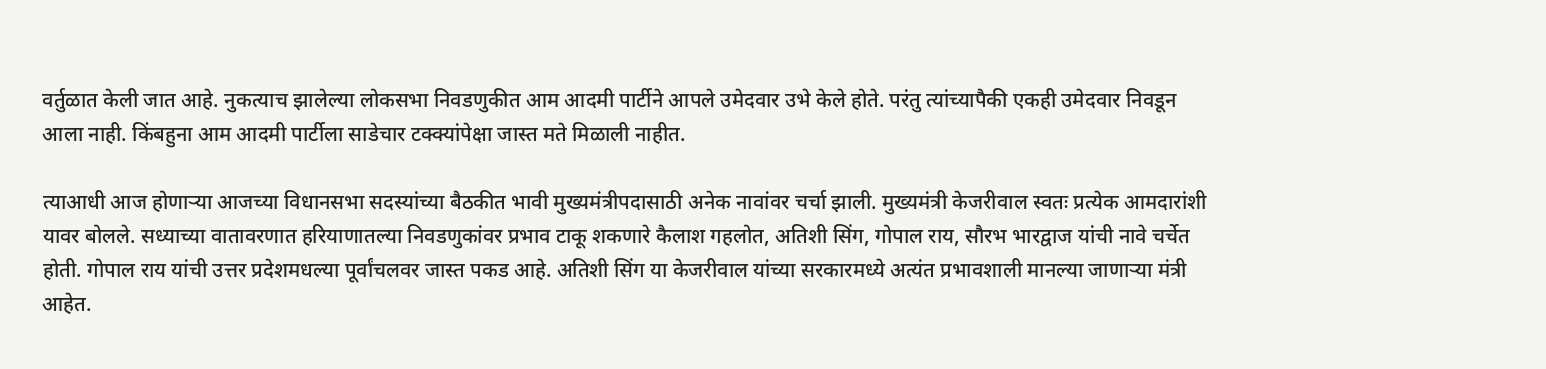वर्तुळात केली जात आहे. नुकत्याच झालेल्या लोकसभा निवडणुकीत आम आदमी पार्टीने आपले उमेदवार उभे केले होते. परंतु त्यांच्यापैकी एकही उमेदवार निवडून आला नाही. किंबहुना आम आदमी पार्टीला साडेचार टक्क्यांपेक्षा जास्त मते मिळाली नाहीत.

त्याआधी आज होणाऱ्या आजच्या विधानसभा सदस्यांच्या बैठकीत भावी मुख्यमंत्रीपदासाठी अनेक नावांवर चर्चा झाली. मुख्यमंत्री केजरीवाल स्वतः प्रत्येक आमदारांशी यावर बोलले. सध्याच्या वातावरणात हरियाणातल्या निवडणुकांवर प्रभाव टाकू शकणारे कैलाश गहलोत, अतिशी सिंग, गोपाल राय, सौरभ भारद्वाज यांची नावे चर्चेत होती. गोपाल राय यांची उत्तर प्रदेशमधल्या पूर्वांचलवर जास्त पकड आहे. अतिशी सिंग या केजरीवाल यांच्या सरकारमध्ये अत्यंत प्रभावशाली मानल्या जाणाऱ्या मंत्री आहेत.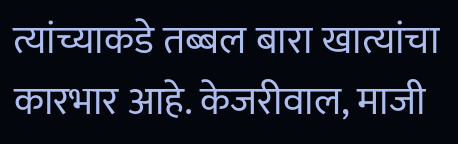त्यांच्याकडे तब्बल बारा खात्यांचा कारभार आहे. केजरीवाल, माजी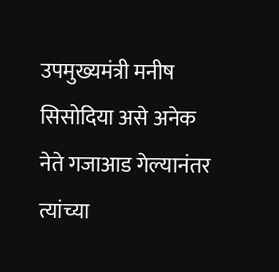उपमुख्यमंत्री मनीष सिसोदिया असे अनेक नेते गजाआड गेल्यानंतर त्यांच्या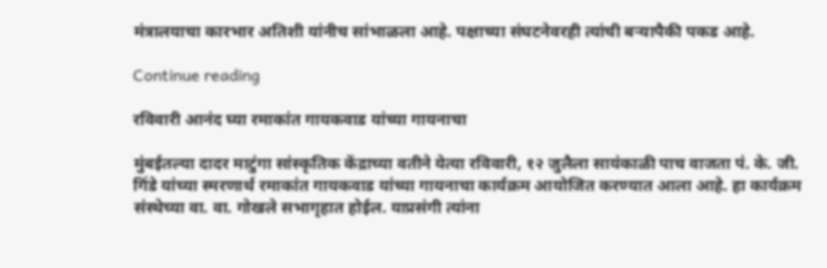मंत्रालयाचा कारभार अतिशी यांनीच सांभाळला आहे. पक्षाच्या संघटनेवरही त्यांची बऱ्यापैकी पकड आहे.

Continue reading

रविवारी आनंद घ्या रमाकांत गायकवाड यांच्या गायनाचा

मुंबईतल्या दादर माटुंगा सांस्कृतिक केंद्राच्या वतीने येत्या रविवारी, १२ जुलैला सायंकाळी पाच वाजता पं. के. जी. गिंडे यांच्या स्मरणार्थ रमाकांत गायकवाड यांच्या गायनाचा कार्यक्रम आयोजित करण्यात आला आहे. हा कार्यक्रम संस्थेच्या वा. वा. गोखले सभागृहात होईल. याप्रसंगी त्यांना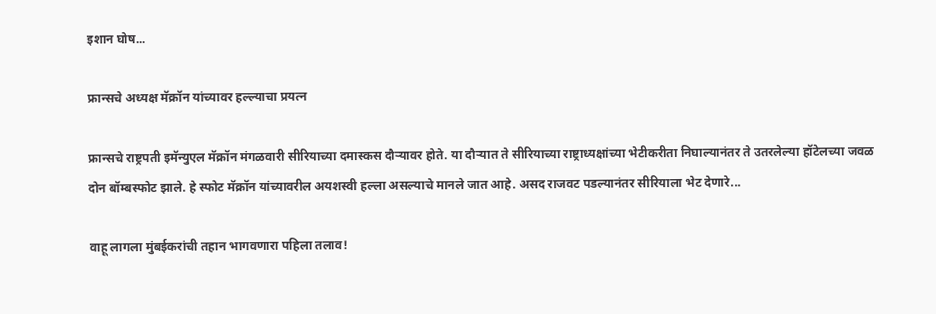इशान घोष...

फ्रान्सचे अध्यक्ष मॅक्रॉन यांच्यावर हल्ल्याचा प्रयत्न

फ्रान्सचे राष्ट्रपती इमॅन्युएल मॅक्रॉन मंगळवारी सीरियाच्या दमास्कस दौऱ्यावर होते. या दौऱ्यात ते सीरियाच्या राष्ट्राध्यक्षांच्या भेटीकरीता निघाल्यानंतर ते उतरलेल्या हॉटेलच्या जवळ दोन बॉम्बस्फोट झाले. हे स्फोट मॅक्रॉन यांच्यावरील अयशस्वी हल्ला असल्याचे मानले जात आहे. असद राजवट पडल्यानंतर सीरियाला भेट देणारे...

वाहू लागला मुंबईकरांची तहान भागवणारा पहिला तलाव!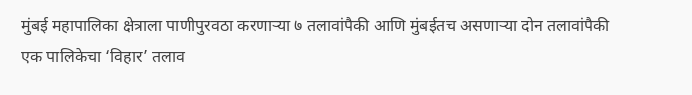मुंबई महापालिका क्षेत्राला पाणीपुरवठा करणाऱ्या ७ तलावांपैकी आणि मुंबईतच असणाऱ्या दोन तलावांपैकी एक पालिकेचा ‘विहार’ तलाव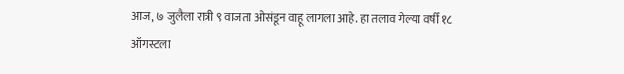आज, ७ जुलैला रात्री ९ वाजता ओसंडून वाहू लागला आहे‌. हा तलाव गेल्या वर्षी १८ ऑगस्टला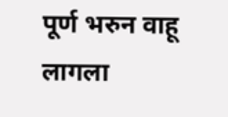पूर्ण भरुन वाहू लागला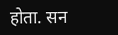होता. सन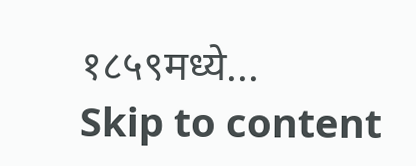१८५९मध्ये...
Skip to content